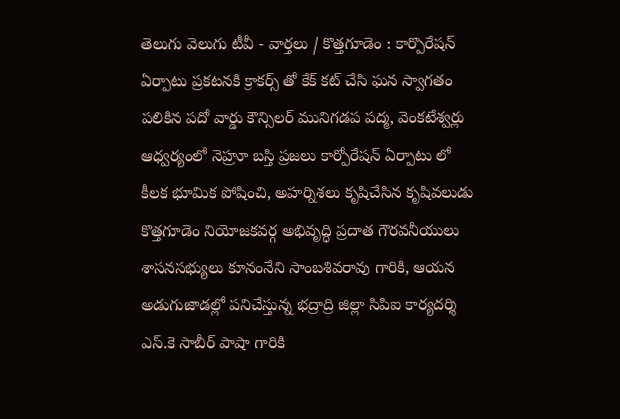తెలుగు వెలుగు టీవీ - వార్తలు / కొత్తగూడెం : కార్పొరేషన్ ఏర్పాటు ప్రకటనకి క్రాకర్స్ తో కేక్ కట్ చేసి ఘన స్వాగతం పలికిన పదో వార్డు కౌన్సిలర్ మునిగడప పద్మ, వెంకటేశ్వర్లు ఆధ్వర్యంలో నెహ్రూ బస్తి ప్రజలు కార్పోరేషన్ ఏర్పాటు లో కీలక భూమిక పోషించి, అహర్నిశలు కృషిచేసిన కృషివలుడు కొత్తగూడెం నియోజకవర్గ అభివృద్ధి ప్రదాత గౌరవనీయులు శాసనసభ్యులు కూనంనేని సాంబశివరావు గారికి, ఆయన అడుగుజాడల్లో పనిచేస్తున్న భద్రాద్రి జిల్లా సిపిఐ కార్యదర్శి ఎస్.కె సాబీర్ పాషా గారికి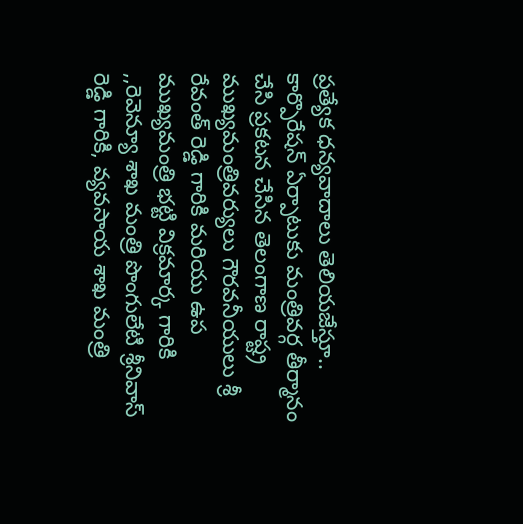ప్రత్యేక ధన్యవాదాలు తెలియజేస్తూ.. కార్పొరేషన్ ఏర్పాటుకు మంత్రివర్గ తీర్మానం చేసి ప్రకటన చేసిన తెలంగాణ రాష్ట్ర ముఖ్యమంత్రివర్యులు గౌరవనీయులు శ్రీ రేవంత్ రెడ్డి గారికి మరియు ఉప ముఖ్యమంత్రి భట్టి విక్రమార్క గారికి ,,రెవెన్యూ శాఖ మంత్రి పొంగులేటి శ్రీనివాస్ రెడ్డి గారికి, వ్యవసాయ శాఖ మంత్రి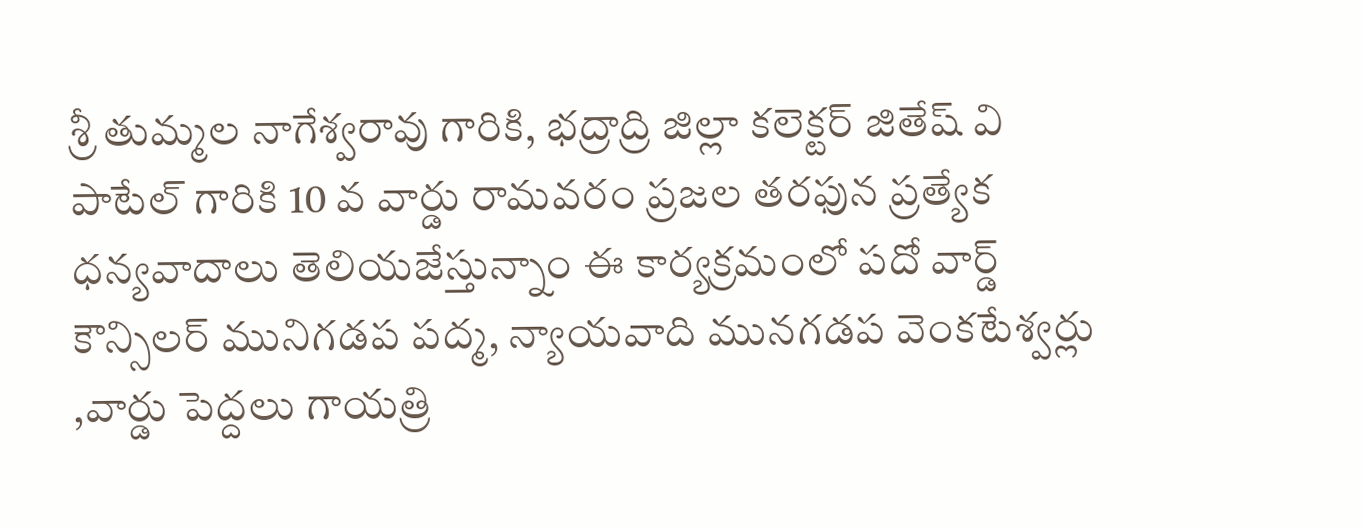శ్రీ తుమ్మల నాగేశ్వరావు గారికి, భద్రాద్రి జిల్లా కలెక్టర్ జితేష్ వి పాటేల్ గారికి 10 వ వార్డు రామవరం ప్రజల తరఫున ప్రత్యేక ధన్యవాదాలు తెలియజేస్తున్నాం ఈ కార్యక్రమంలో పదో వార్డ్ కౌన్సిలర్ మునిగడప పద్మ, న్యాయవాది మునగడప వెంకటేశ్వర్లు ,వార్డు పెద్దలు గాయత్రి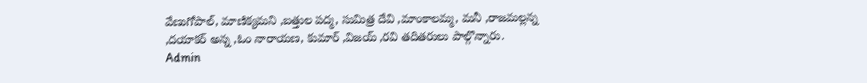వేణుగోపాల్, మాణిక్యమని ,బత్తుల పద్మ, సుమిత్ర దేవి ,మాంకాలమ్మ, మనీ ,రాజమల్లన్న ,దయాకర్ అన్న ,ఓం నారాయణ, కుమార్ ,విజయ్ ,రవి తదితరులు పాల్గొన్నారు.
Admin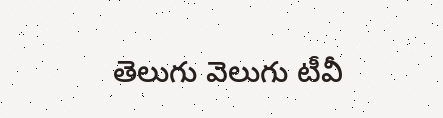తెలుగు వెలుగు టీవీ